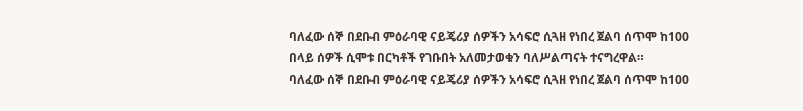ባለፈው ሰኞ በደቡብ ምዕራባዊ ናይጄሪያ ሰዎችን አሳፍሮ ሲጓዘ የነበረ ጀልባ ሰጥሞ ከ100 በላይ ሰዎች ሲሞቱ በርካቶች የገቡበት አለመታወቁን ባለሥልጣናት ተናግረዋል።
ባለፈው ሰኞ በደቡብ ምዕራባዊ ናይጄሪያ ሰዎችን አሳፍሮ ሲጓዘ የነበረ ጀልባ ሰጥሞ ከ100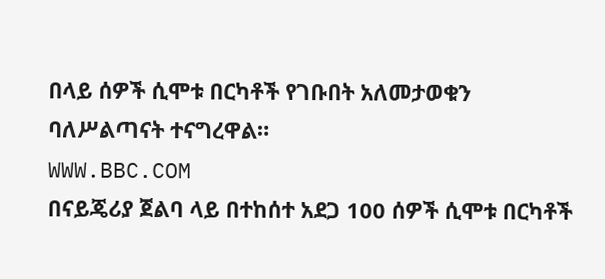በላይ ሰዎች ሲሞቱ በርካቶች የገቡበት አለመታወቁን ባለሥልጣናት ተናግረዋል።
WWW.BBC.COM
በናይጄሪያ ጀልባ ላይ በተከሰተ አደጋ 100 ሰዎች ሲሞቱ በርካቶች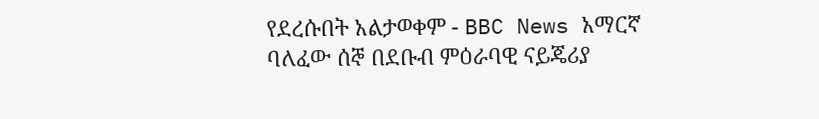የደረሱበት አልታወቀም - BBC News አማርኛ
ባለፈው ሰኞ በደቡብ ምዕራባዊ ናይጄሪያ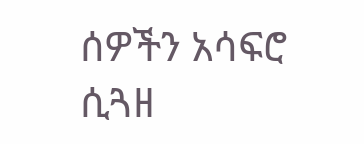ሰዎችን አሳፍሮ ሲጓዘ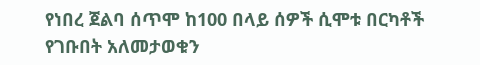የነበረ ጀልባ ሰጥሞ ከ100 በላይ ሰዎች ሲሞቱ በርካቶች የገቡበት አለመታወቁን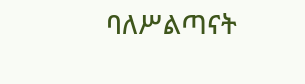ባለሥልጣናት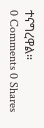ተናግረዋል።
0 Comments 0 Shares